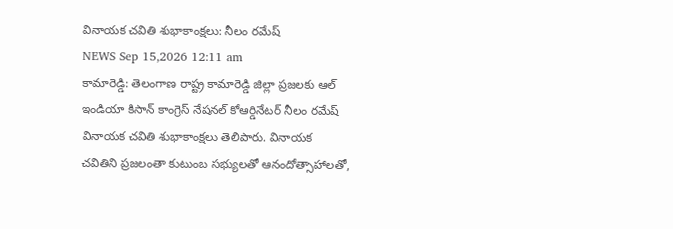వినాయక చవితి శుభాకాంక్షలు: నీలం రమేష్
NEWS Sep 15,2026 12:11 am
కామారెడ్డి: తెలంగాణ రాష్ట్ర కామారెడ్డి జిల్లా ప్రజలకు ఆల్ ఇండియా కిసాన్ కాంగ్రెస్ నేషనల్ కోఆర్డినేటర్ నీలం రమేష్ వినాయక చవితి శుభాకాంక్షలు తెలిపారు. వినాయక చవితిని ప్రజలంతా కుటుంబ సభ్యులతో ఆనందోత్సాహాలతో,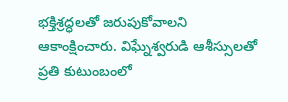భక్తిశ్రద్ధలతో జరుపుకోవాలని ఆకాంక్షించారు. విఘ్నేశ్వరుడి ఆశీస్సులతో ప్రతి కుటుంబంలో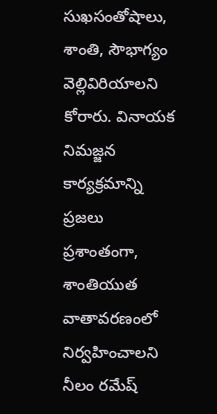సుఖసంతోషాలు, శాంతి, సౌభాగ్యం వెల్లివిరియాలని కోరారు. వినాయక నిమజ్జన కార్యక్రమాన్ని ప్రజలు ప్రశాంతంగా, శాంతియుత వాతావరణంలో నిర్వహించాలని నీలం రమేష్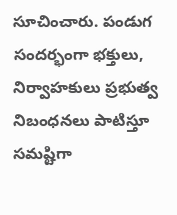సూచించారు. పండుగ సందర్భంగా భక్తులు, నిర్వాహకులు ప్రభుత్వ నిబంధనలు పాటిస్తూ సమష్టిగా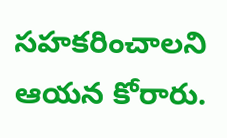సహకరించాలని ఆయన కోరారు.